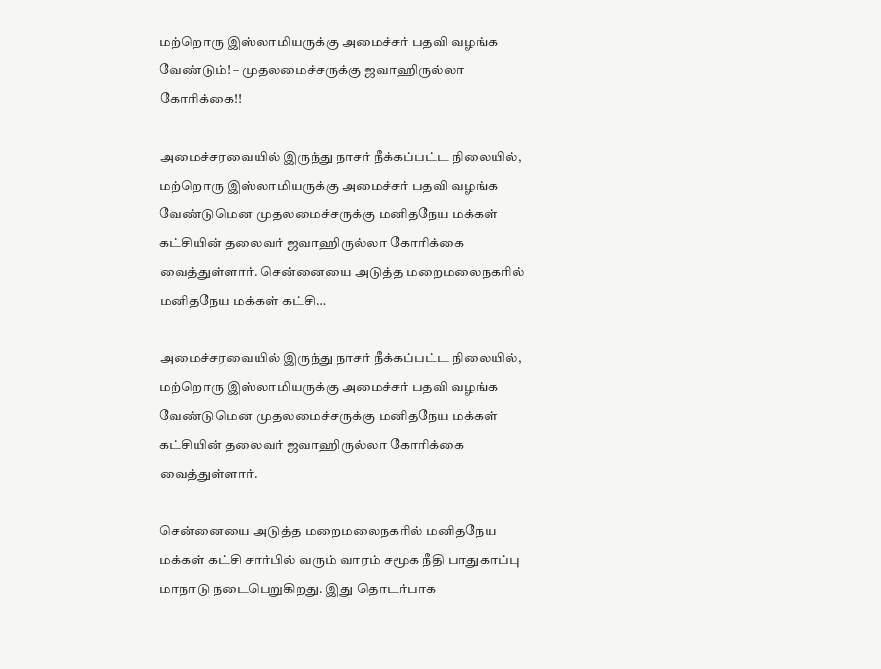மற்றொரு இஸ்லாமியருக்கு அமைச்சர் பதவி வழங்க வேண்டும்! – முதலமைச்சருக்கு ஜவாஹிருல்லா கோரிக்கை!!

அமைச்சரவையில் இருந்து நாசர் நீக்கப்பட்ட நிலையில், மற்றொரு இஸ்லாமியருக்கு அமைச்சர் பதவி வழங்க வேண்டுமென முதலமைச்சருக்கு மனிதநேய மக்கள் கட்சியின் தலைவர் ஜவாஹிருல்லா கோரிக்கை வைத்துள்ளார். சென்னையை அடுத்த மறைமலைநகரில் மனிதநேய மக்கள் கட்சி…

அமைச்சரவையில் இருந்து நாசர் நீக்கப்பட்ட நிலையில், மற்றொரு இஸ்லாமியருக்கு அமைச்சர் பதவி வழங்க வேண்டுமென முதலமைச்சருக்கு மனிதநேய மக்கள் கட்சியின் தலைவர் ஜவாஹிருல்லா கோரிக்கை வைத்துள்ளார்.

சென்னையை அடுத்த மறைமலைநகரில் மனிதநேய மக்கள் கட்சி சார்பில் வரும் வாரம் சமூக நீதி பாதுகாப்பு மாநாடு நடைபெறுகிறது. இது தொடர்பாக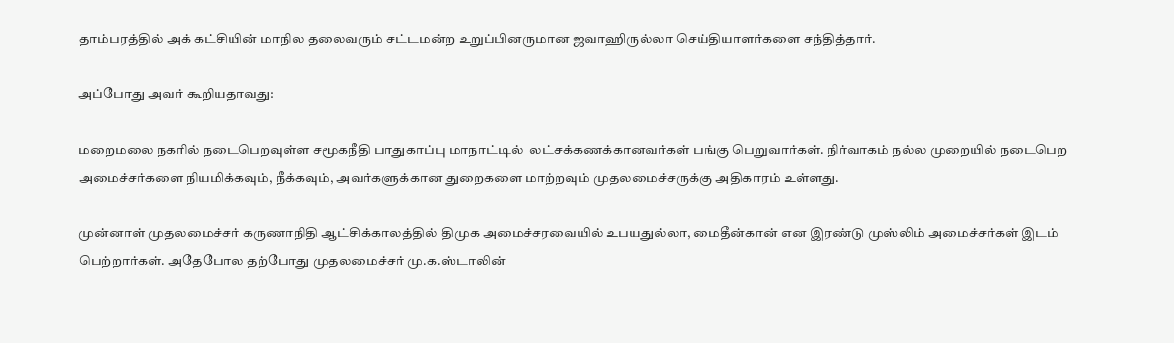தாம்பரத்தில் அக் கட்சியின் மாநில தலைவரும் சட்டமன்ற உறுப்பினருமான ஜவாஹிருல்லா செய்தியாளர்களை சந்தித்தார்.

அப்போது அவர் கூறியதாவது:

மறைமலை நகரில் நடைபெறவுள்ள சமூகநீதி பாதுகாப்பு மாநாட்டில்  லட்சக்கணக்கானவர்கள் பங்கு பெறுவார்கள். நிர்வாகம் நல்ல முறையில் நடைபெற அமைச்சர்களை நியமிக்கவும், நீக்கவும், அவர்களுக்கான துறைகளை மாற்றவும் முதலமைச்சருக்கு அதிகாரம் உள்ளது.

முன்னாள் முதலமைச்சர் கருணாநிதி ஆட்சிக்காலத்தில் திமுக அமைச்சரவையில் உபயதுல்லா, மைதீன்கான் என இரண்டு முஸ்லிம் அமைச்சர்கள் இடம் பெற்றார்கள். அதேபோல தற்போது முதலமைச்சர் மு.க.ஸ்டாலின்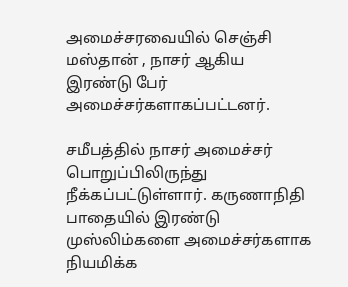அமைச்சரவையில் செஞ்சி மஸ்தான் , நாசர் ஆகிய இரண்டு பேர் அமைச்சர்களாகப்பட்டனர்.

சமீபத்தில் நாசர் அமைச்சர் பொறுப்பிலிருந்து நீக்கப்பட்டுள்ளார். கருணாநிதி பாதையில் இரண்டு முஸ்லிம்களை அமைச்சர்களாக நியமிக்க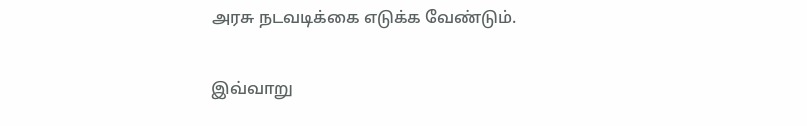அரசு நடவடிக்கை எடுக்க வேண்டும்.

இவ்வாறு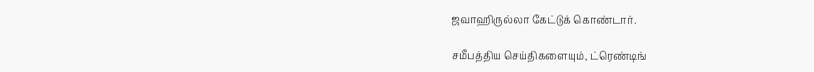ஜவாஹிருல்லா கேட்டுக் கொண்டார்.

சமீபத்திய செய்திகளையும், ட்ரெண்டிங்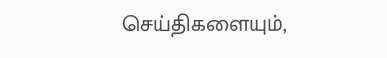செய்திகளையும்,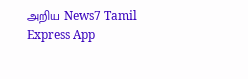அறிய News7 Tamil Express App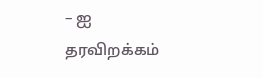– ஐ தரவிறக்கம்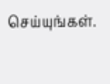செய்யுங்கள்.